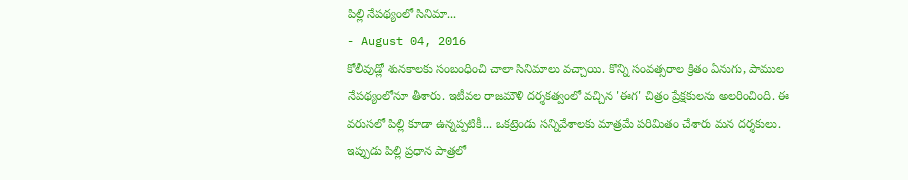పిల్లి నేపథ్యంలో సినిమా...
- August 04, 2016
కోలీవుడ్లో శునకాలకు సంబంధించి చాలా సినిమాలు వచ్చాయి. కొన్ని సంవత్సరాల క్రితం ఏనుగు, పాముల నేపథ్యంలోనూ తీశారు. ఇటీవల రాజమౌళి దర్శకత్వంలో వచ్చిన 'ఈగ' చిత్రం ప్రేక్షకులను అలరించింది. ఈ వరుసలో పిల్లి కూడా ఉన్నప్పటికీ... ఒకట్రెండు సన్నివేశాలకు మాత్రమే పరిమితం చేశారు మన దర్శకులు. ఇప్పుడు పిల్లి ప్రధాన పాత్రలో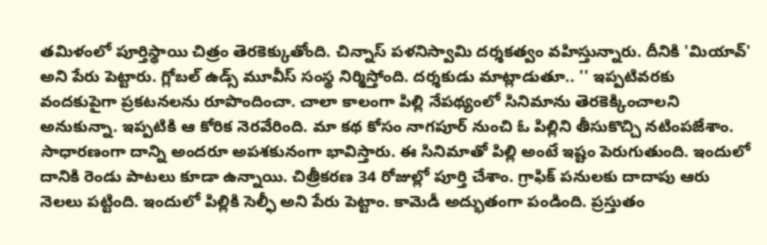తమిళంలో పూర్తిస్థాయి చిత్రం తెరకెక్కుతోంది. చిన్నాస్ పళనిస్వామి దర్శకత్వం వహిస్తున్నారు. దీనికి 'మియావ్' అని పేరు పెట్టారు. గ్లోబల్ ఉడ్స్ మూవీస్ సంస్థ నిర్మిస్తోంది. దర్శకుడు మాట్లాడుతూ.. '' ఇప్పటివరకు వందకుపైగా ప్రకటనలను రూపొందించా. చాలా కాలంగా పిల్లి నేపథ్యంలో సినిమాను తెరకెక్కించాలని అనుకున్నా. ఇప్పటికి ఆ కోరిక నెరవేరింది. మా కథ కోసం నాగపూర్ నుంచి ఓ పిల్లిని తీసుకొచ్చి నటింపజేశాం. సాధారణంగా దాన్ని అందరూ అపశకునంగా భావిస్తారు. ఈ సినిమాతో పిల్లి అంటే ఇష్టం పెరుగుతుంది. ఇందులో దానికి రెండు పాటలు కూడా ఉన్నాయి. చిత్రీకరణ 34 రోజుల్లో పూర్తి చేశాం. గ్రాఫిక్ పనులకు దాదాపు ఆరు నెలలు పట్టింది. ఇందులో పిల్లికి సెల్ఫీ అని పేరు పెట్టాం. కామెడీ అద్భుతంగా పండింది. ప్రస్తుతం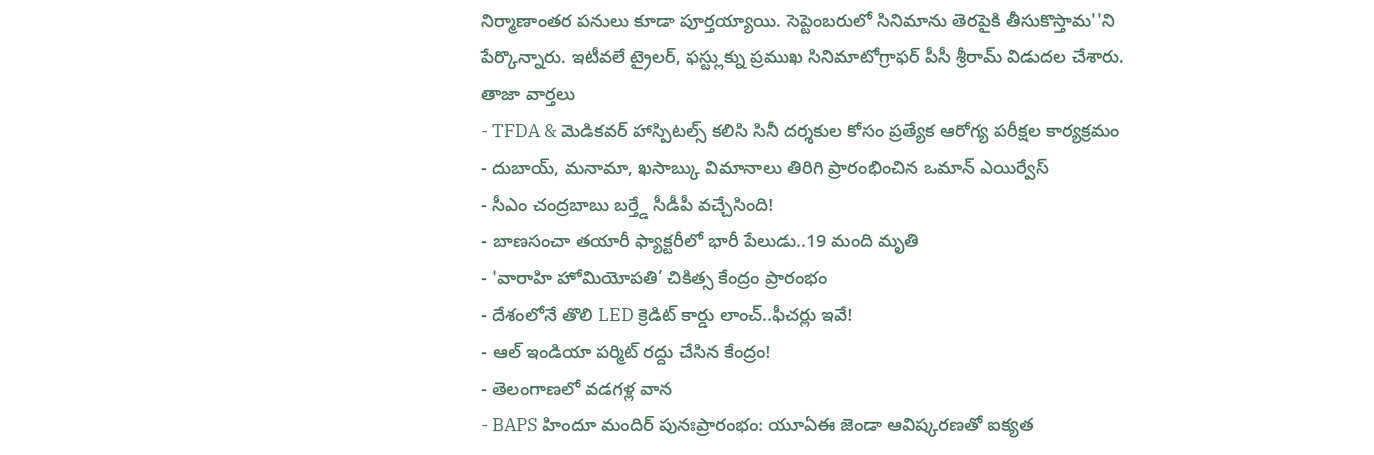నిర్మాణాంతర పనులు కూడా పూర్తయ్యాయి. సెప్టెంబరులో సినిమాను తెరపైకి తీసుకొస్తామ''ని పేర్కొన్నారు. ఇటీవలే ట్రైలర్, ఫస్ట్లుక్ను ప్రముఖ సినిమాటోగ్రాఫర్ పీసీ శ్రీరామ్ విడుదల చేశారు.
తాజా వార్తలు
- TFDA & మెడికవర్ హాస్పిటల్స్ కలిసి సినీ దర్శకుల కోసం ప్రత్యేక ఆరోగ్య పరీక్షల కార్యక్రమం
- దుబాయ్, మనామా, ఖసాబ్కు విమానాలు తిరిగి ప్రారంభించిన ఒమాన్ ఎయిర్వేస్
- సీఎం చంద్రబాబు బర్త్డే సీడీపీ వచ్చేసింది!
- బాణసంచా తయారీ ఫ్యాక్టరీలో భారీ పేలుడు..19 మంది మృతి
- 'వారాహి హోమియోపతి’ చికిత్స కేంద్రం ప్రారంభం
- దేశంలోనే తొలి LED క్రెడిట్ కార్డు లాంచ్..ఫీచర్లు ఇవే!
- ఆల్ ఇండియా పర్మిట్ రద్దు చేసిన కేంద్రం!
- తెలంగాణలో వడగళ్ల వాన
- BAPS హిందూ మందిర్ పునఃప్రారంభం: యూఏఈ జెండా ఆవిష్కరణతో ఐక్యత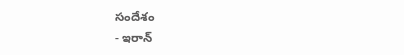సందేశం
- ఇరాన్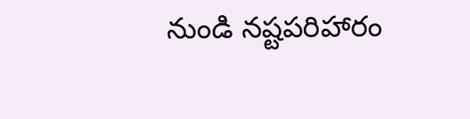నుండి నష్టపరిహారం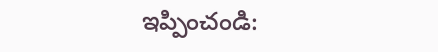ఇప్పించండి: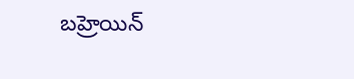బహ్రెయిన్